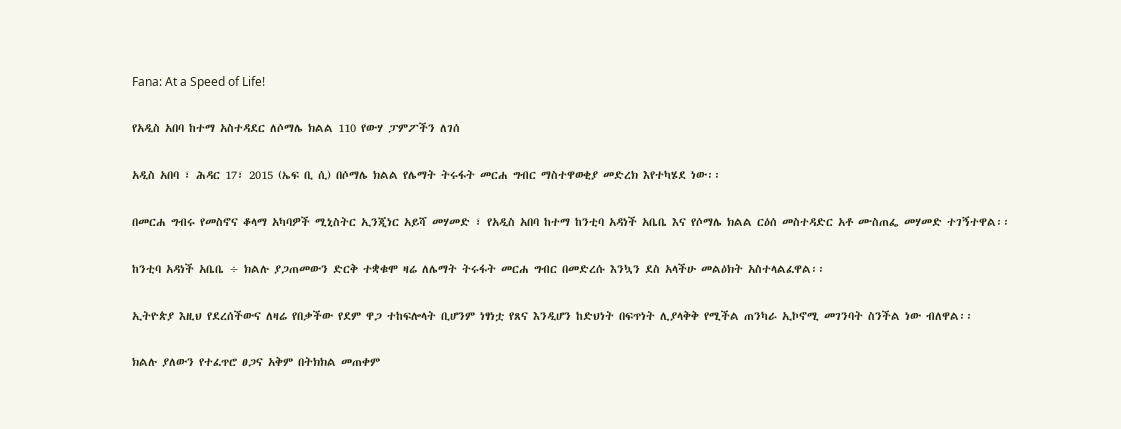Fana: At a Speed of Life!

የአዲስ አበባ ከተማ አስተዳደር ለሶማሌ ክልል 110 የውሃ ፓምፖችን ለገሰ

አዲስ አበባ ፣ ሕዳር 17፣ 2015 (ኤፍ ቢ ሲ) በሶማሌ ክልል የሌማት ትሩፋት መርሐ ግብር ማስተዋወቂያ መድረክ እየተካሄደ ነው፡፡

በመርሐ ግብሩ የመስኖና ቆላማ አካባዎች ሚኒስትር ኢንጂነር አይሻ መሃመድ ፣ የአዲስ አበባ ከተማ ከንቲባ አዳነች አቤቤ እና የሶማሌ ክልል ርዕሰ መስተዳድር አቶ ሙስጠፌ መሃመድ ተገኝተዋል፡፡

ከንቲባ አዳነች አቤቤ ÷ ክልሉ ያጋጠመውን ድርቅ ተቋቁሞ ዛሬ ለሌማት ትሩፋት መርሐ ግብር በመድረሱ እንኳን ደስ አላችሁ መልዕክት አስተላልፈዋል፡፡

ኢትዮጵያ እዚህ የደረሰችውና ለዛሬ የበቃችው የደም ዋጋ ተከፍሎላት ቢሆንም ነፃነቷ የጸና እንዲሆን ከድህነት በፍጥነት ሊያላቅቅ የሚችል ጠንካራ ኢኮኖሚ መገንባት ስንችል ነው ብለዋል፡፡

ክልሉ ያለውን የተፈጥሮ ፀጋና አቅም በትክክል መጠቀም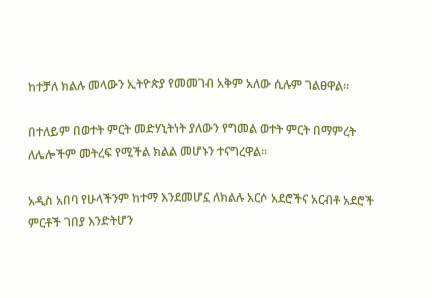ከተቻለ ክልሉ መላውን ኢትዮጵያ የመመገብ አቅም አለው ሲሉም ገልፀዋል፡፡

በተለይም በወተት ምርት መድሃኒትነት ያለውን የግመል ወተት ምርት በማምረት ለሌሎችም መትረፍ የሚችል ክልል መሆኑን ተናግረዋል፡፡

አዲስ አበባ የሁላችንም ከተማ እንደመሆኗ ለክልሉ አርሶ አደሮችና አርብቶ አደሮች ምርቶች ገበያ እንድትሆን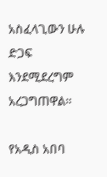አስፈላጊውን ሁሉ ድጋፍ እንደሚደረግም አረጋግጠዋል፡፡

የአዲስ አበባ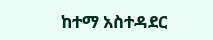ከተማ አስተዳደር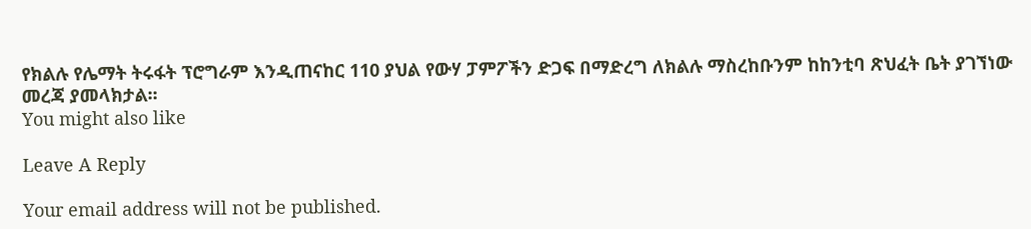የክልሉ የሌማት ትሩፋት ፕሮግራም እንዲጠናከር 110 ያህል የውሃ ፓምፖችን ድጋፍ በማድረግ ለክልሉ ማስረከቡንም ከከንቲባ ጽህፈት ቤት ያገኘነው መረጃ ያመላክታል፡፡
You might also like

Leave A Reply

Your email address will not be published.